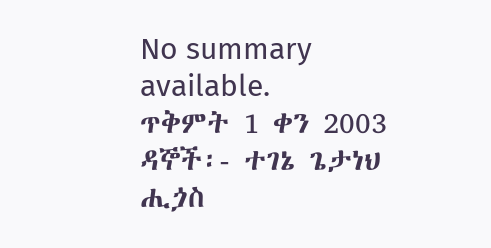No summary available.
ጥቅምት 1 ቀን 2003 ዳኞች፡- ተገኔ ጌታነህ ሒጏስ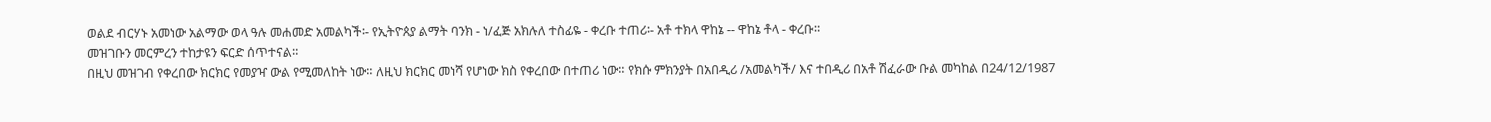ወልደ ብርሃኑ አመነው አልማው ወላ ዓሉ መሐመድ አመልካች፡- የኢትዮጰያ ልማት ባንክ - ነ/ፈጅ አክሉለ ተስፊዬ - ቀረቡ ተጠሪ፡- አቶ ተክላ ዋከኔ -- ዋከኔ ቶላ - ቀረቡ።
መዝገቡን መርምረን ተከታዩን ፍርድ ሰጥተናል።
በዚህ መዝገብ የቀረበው ክርክር የመያዣ ውል የሚመለከት ነው። ለዚህ ክርክር መነሻ የሆነው ክስ የቀረበው በተጠሪ ነው። የክሱ ምክንያት በአበዲሪ /አመልካች/ እና ተበዲሪ በአቶ ሽፈራው ቡል መካከል በ24/12/1987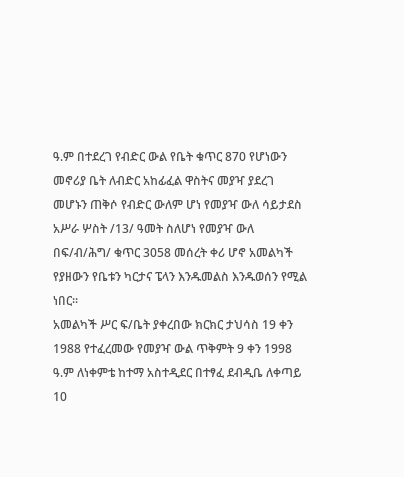ዓ.ም በተደረገ የብድር ውል የቤት ቁጥር 870 የሆነውን መኖሪያ ቤት ለብድር አከፊፈል ዋስትና መያዣ ያደረገ መሆኑን ጠቅሶ የብድር ውለም ሆነ የመያዣ ውለ ሳይታደስ አሥራ ሦስት /13/ ዓመት ስለሆነ የመያዣ ውለ በፍ/ብ/ሕግ/ ቁጥር 3058 መሰረት ቀሪ ሆኖ አመልካች የያዘውን የቤቱን ካርታና ፔላን እንዱመልስ እንዱወሰን የሚል ነበር።
አመልካች ሥር ፍ/ቤት ያቀረበው ክርክር ታህሳስ 19 ቀን 1988 የተፈረመው የመያዣ ውል ጥቅምት 9 ቀን 1998 ዓ.ም ለነቀምቴ ከተማ አስተዲደር በተፃፈ ደብዲቤ ለቀጣይ 10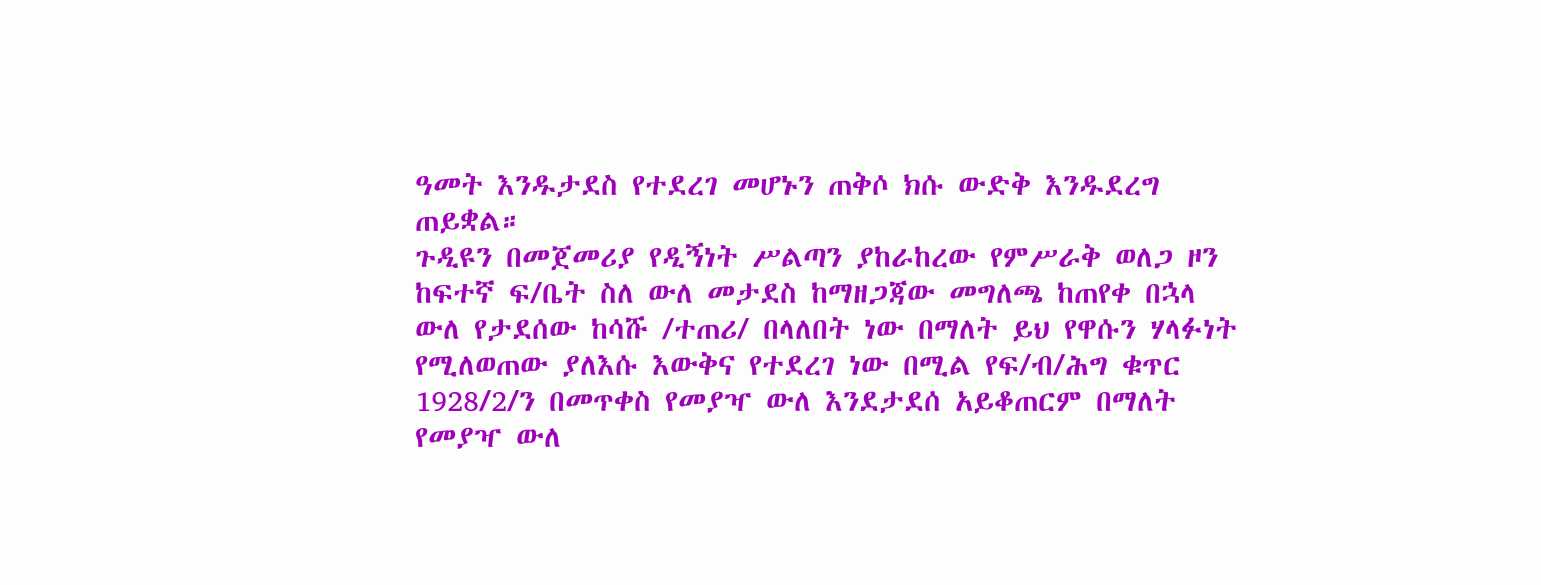ዓመት እንዱታደስ የተደረገ መሆኑን ጠቅሶ ክሱ ውድቅ እንዱደረግ ጠይቋል።
ጉዲዩን በመጀመሪያ የዲኝነት ሥልጣን ያከራከረው የምሥራቅ ወለጋ ዞን ከፍተኛ ፍ/ቤት ስለ ውለ መታደስ ከማዘጋጃው መግለጫ ከጠየቀ በኋላ ውለ የታደሰው ከሳሹ /ተጠሪ/ በላለበት ነው በማለት ይህ የዋሱን ሃላፉነት የሚለወጠው ያለእሱ እውቅና የተደረገ ነው በሚል የፍ/ብ/ሕግ ቁጥር 1928/2/ን በመጥቀስ የመያዣ ውለ እንደታደሰ አይቆጠርም በማለት የመያዣ ውለ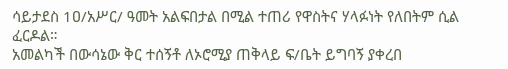ሳይታደስ 1ዐ/አሥር/ ዓመት አልፍበታል በሚል ተጠሪ የዋስትና ሃላፉነት የለበትም ሲል ፈርዶል።
አመልካች በውሳኔው ቅር ተሰኝቶ ለኦሮሚያ ጠቅላይ ፍ/ቤት ይግባኝ ያቀረበ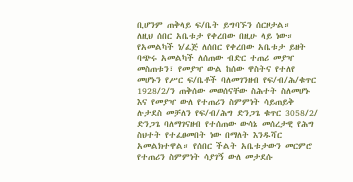ቢሆንም ጠቅላይ ፍ/ቤት ይግባኙን ሰርዞታል።
ለዚህ ሰበር አቤቱታ የቀረበው በዚሁ ላይ ነው። የአመልካች ነ/ፈጅ ለሰበር የቀረበው አቤቱታ ይዘት ባጭሩ አመልካች ለሰጠው ብድር ተጠሪ መያዣ መስጠቱን፣ የመያዣ ውል ከሰው ዋስትና የተለየ መሆኑን የሥር ፍ/ቤቶች ባለመገንዘብ የፍ/ብ/ሕ/ቁጥር 1928/2/ን ጠቅሰው መወሰናቸው ስሕተት ስለመሆኑ እና የመያዣ ውለ የተጠሪን ስምምነት ሳይጠይቅ ሉታደስ መቻለን የፍ/ብ/ሕግ ድንጋጌ ቁጥር 3058/2/ ድንጋጌ ባለማገናዘብ የተሰጠው ውሳኔ መሰረታዊ የሕግ ስህተት የተፈፀመበት ነው በማለት እንዱሻር አመልክተዋል። የሰበር ችልት አቤቱታውን መርምሮ የተጠሪን ስምምነት ሳያገኝ ውለ መታደሱ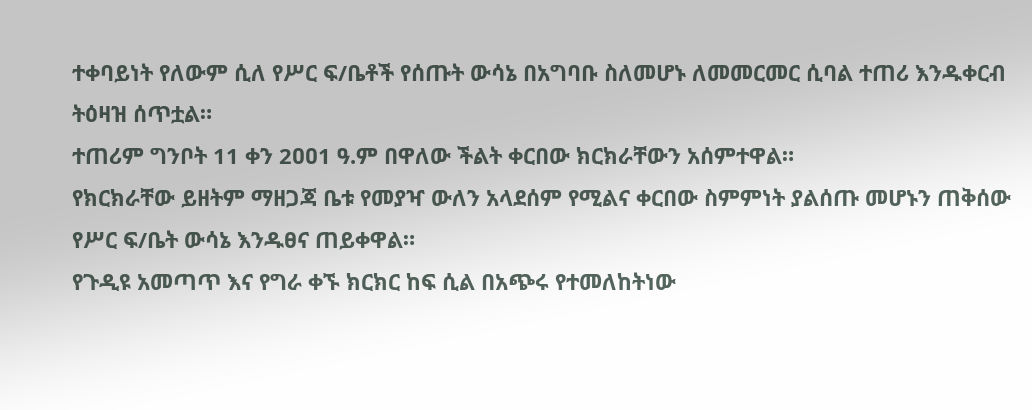ተቀባይነት የለውም ሲለ የሥር ፍ/ቤቶች የሰጡት ውሳኔ በአግባቡ ስለመሆኑ ለመመርመር ሲባል ተጠሪ እንዱቀርብ ትዕዛዝ ሰጥቷል።
ተጠሪም ግንቦት 11 ቀን 2ዐዐ1 ዓ.ም በዋለው ችልት ቀርበው ክርክራቸውን አሰምተዋል።
የክርክራቸው ይዘትም ማዘጋጃ ቤቱ የመያዣ ውለን አላደሰም የሚልና ቀርበው ስምምነት ያልሰጡ መሆኑን ጠቅሰው የሥር ፍ/ቤት ውሳኔ እንዱፀና ጠይቀዋል።
የጉዲዩ አመጣጥ እና የግራ ቀኙ ክርክር ከፍ ሲል በአጭሩ የተመለከትነው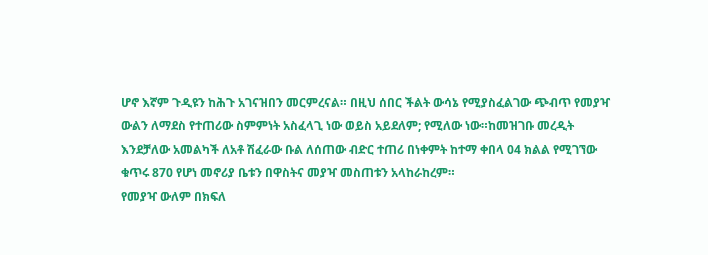ሆኖ እኛም ጉዲዩን ከሕጉ አገናዝበን መርምረናል። በዚህ ሰበር ችልት ውሳኔ የሚያስፈልገው ጭብጥ የመያዣ ውልን ለማደስ የተጠሪው ስምምነት አስፈላጊ ነው ወይስ አይደለም; የሚለው ነው።ከመዝገቡ መረዲት እንደቻለው አመልካች ለአቶ ሽፈራው ቡል ለሰጠው ብድር ተጠሪ በነቀምት ከተማ ቀበላ 04 ክልል የሚገኘው ቁጥሩ 870 የሆነ መኖሪያ ቤቱን በዋስትና መያዣ መስጠቱን አላከራከረም።
የመያዣ ውለም በክፍለ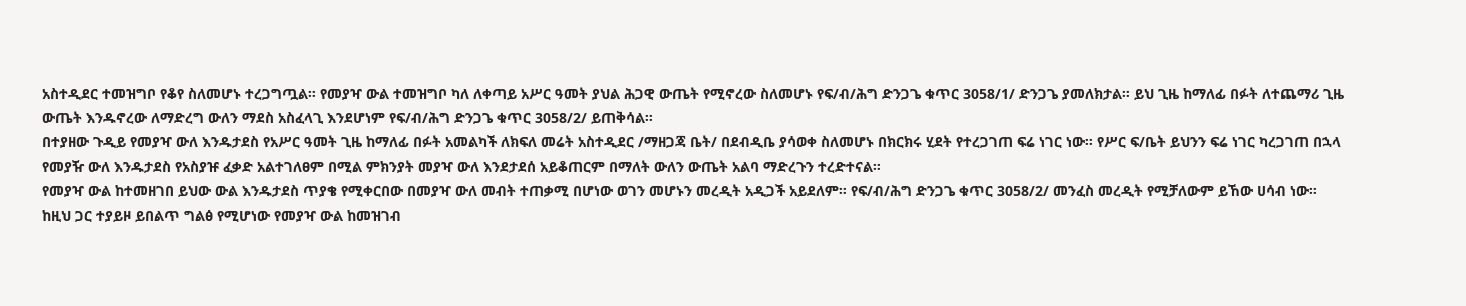አስተዲደር ተመዝግቦ የቆየ ስለመሆኑ ተረጋግጧል። የመያዣ ውል ተመዝግቦ ካለ ለቀጣይ አሥር ዓመት ያህል ሕጋዊ ውጤት የሚኖረው ስለመሆኑ የፍ/ብ/ሕግ ድንጋጌ ቁጥር 3058/1/ ድንጋጌ ያመለክታል። ይህ ጊዜ ከማለፊ በፉት ለተጨማሪ ጊዜ ውጤት እንዱኖረው ለማድረግ ውለን ማደስ አስፈላጊ እንደሆነም የፍ/ብ/ሕግ ድንጋጌ ቁጥር 3058/2/ ይጠቅሳል።
በተያዘው ጉዲይ የመያዣ ውለ እንዱታደስ የአሥር ዓመት ጊዜ ከማለፊ በፉት አመልካች ለክፍለ መሬት አስተዲደር /ማዘጋጃ ቤት/ በደብዲቤ ያሳወቀ ስለመሆኑ በክርክሩ ሂደት የተረጋገጠ ፍሬ ነገር ነው። የሥር ፍ/ቤት ይህንን ፍሬ ነገር ካረጋገጠ በኋላ የመያዥ ውለ እንዱታደስ የአስያዡ ፈቃድ አልተገለፀም በሚል ምክንያት መያዣ ውለ እንደታደሰ አይቆጠርም በማለት ውለን ውጤት አልባ ማድረጉን ተረድተናል።
የመያዣ ውል ከተመዘገበ ይህው ውል እንዱታደስ ጥያቄ የሚቀርበው በመያዣ ውለ መብት ተጠቃሚ በሆነው ወገን መሆኑን መረዲት አዲጋች አይደለም። የፍ/ብ/ሕግ ድንጋጌ ቁጥር 3058/2/ መንፈስ መረዲት የሚቻለውም ይኸው ሀሳብ ነው። ከዚህ ጋር ተያይዞ ይበልጥ ግልፅ የሚሆነው የመያዣ ውል ከመዝገብ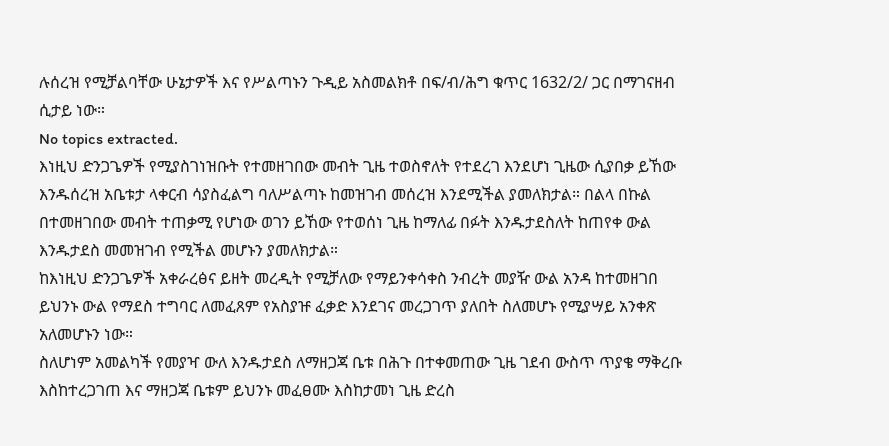ሉሰረዝ የሚቻልባቸው ሁኔታዎች እና የሥልጣኑን ጉዲይ አስመልክቶ በፍ/ብ/ሕግ ቁጥር 1632/2/ ጋር በማገናዘብ ሲታይ ነው።
No topics extracted.
እነዚህ ድንጋጌዎች የሚያስገነዝቡት የተመዘገበው መብት ጊዜ ተወስኖለት የተደረገ እንደሆነ ጊዜው ሲያበቃ ይኸው እንዱሰረዝ አቤቱታ ላቀርብ ሳያስፈልግ ባለሥልጣኑ ከመዝገብ መሰረዝ እንደሚችል ያመለክታል። በልላ በኩል በተመዘገበው መብት ተጠቃሚ የሆነው ወገን ይኸው የተወሰነ ጊዜ ከማለፊ በፉት እንዱታደስለት ከጠየቀ ውል እንዱታደስ መመዝገብ የሚችል መሆኑን ያመለክታል።
ከእነዚህ ድንጋጌዎች አቀራረፅና ይዘት መረዲት የሚቻለው የማይንቀሳቀስ ንብረት መያዥ ውል አንዳ ከተመዘገበ ይህንኑ ውል የማደስ ተግባር ለመፈጸም የአስያዡ ፈቃድ እንደገና መረጋገጥ ያለበት ስለመሆኑ የሚያሣይ አንቀጽ አለመሆኑን ነው።
ስለሆነም አመልካች የመያዣ ውለ እንዱታደስ ለማዘጋጃ ቤቱ በሕጉ በተቀመጠው ጊዜ ገደብ ውስጥ ጥያቄ ማቅረቡ እስከተረጋገጠ እና ማዘጋጃ ቤቱም ይህንኑ መፈፀሙ እስከታመነ ጊዜ ድረስ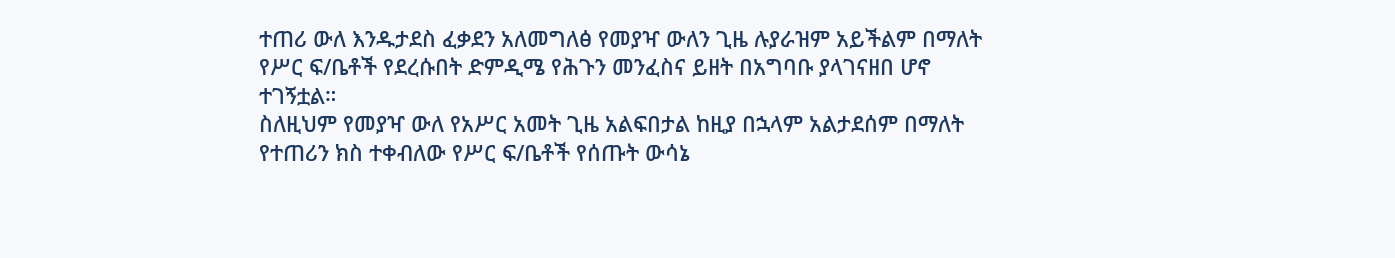ተጠሪ ውለ እንዱታደስ ፈቃደን አለመግለፅ የመያዣ ውለን ጊዜ ሉያራዝም አይችልም በማለት የሥር ፍ/ቤቶች የደረሱበት ድምዲሜ የሕጉን መንፈስና ይዘት በአግባቡ ያላገናዘበ ሆኖ ተገኝቷል።
ስለዚህም የመያዣ ውለ የአሥር አመት ጊዜ አልፍበታል ከዚያ በኋላም አልታደሰም በማለት የተጠሪን ክስ ተቀብለው የሥር ፍ/ቤቶች የሰጡት ውሳኔ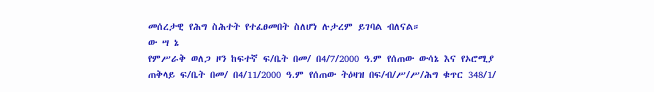መሰረታዊ የሕግ ስሕተት የተፈፀመበት ስለሆነ ሉታረም ይገባል ብለናል።
ው ሣ ኔ
የምሥራቅ ወለጋ ዞን ከፍተኛ ፍ/ቤት በመ/ በ4/7/2000 ዓ.ም የሰጠው ውሳኔ እና የኦሮሚያ ጠቅላይ ፍ/ቤት በመ/ በ4/11/2000 ዓ.ም የሰጠው ትዕዛዝ በፍ/ብ/ሥ/ሥ/ሕግ ቁጥር 348/1/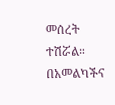መሰረት ተሽሯል።
በአመልካችና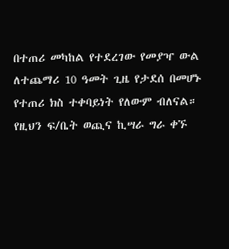በተጠሪ መካከል የተደረገው የመያዣ ውል ለተጨማሪ 10 ዓመት ጊዜ የታደሰ በመሆኑ የተጠሪ ክስ ተቀባይነት የለውም ብለናል።
የዚህን ፍ/ቤት ወጪና ኪሣራ ግራ ቀኙ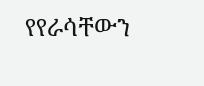የየራሳቸውን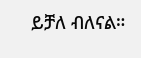ይቻለ ብለናል።